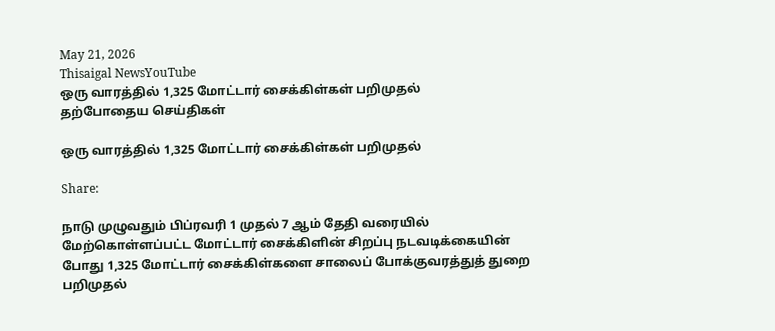May 21, 2026
Thisaigal NewsYouTube
ஒரு வாரத்தில் 1,325 மோட்டார் சைக்கிள்கள் பறிமுதல்
தற்போதைய செய்திகள்

ஒரு வாரத்தில் 1,325 மோட்டார் சைக்கிள்கள் பறிமுதல்

Share:

நாடு முழுவதும் பிப்ரவரி 1 முதல் 7 ஆம் தேதி வரையில் மேற்கொள்ளப்பட்ட மோட்டார் சைக்கிளின் சிறப்பு நடவடிக்கையின் போது 1,325 மோட்டார் சைக்கிள்களை சாலைப் போக்குவரத்துத் துறை பறிமுதல்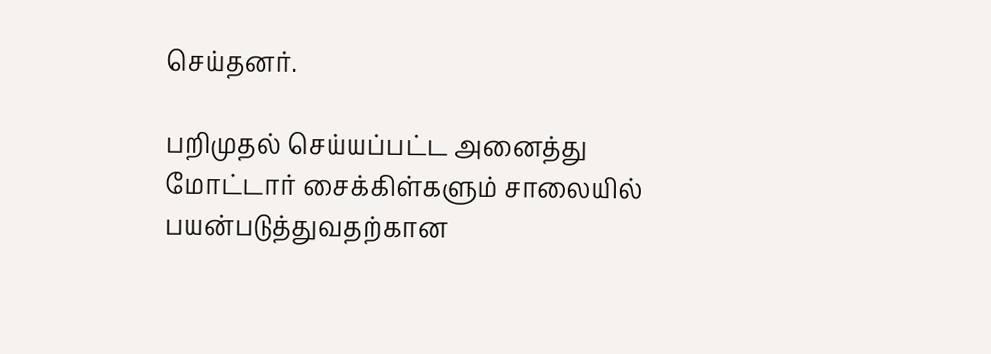செய்தனர்.

பறிமுதல் செய்யப்பட்ட அனைத்து மோட்டார் சைக்கிள்களும் சாலையில் பயன்படுத்துவதற்கான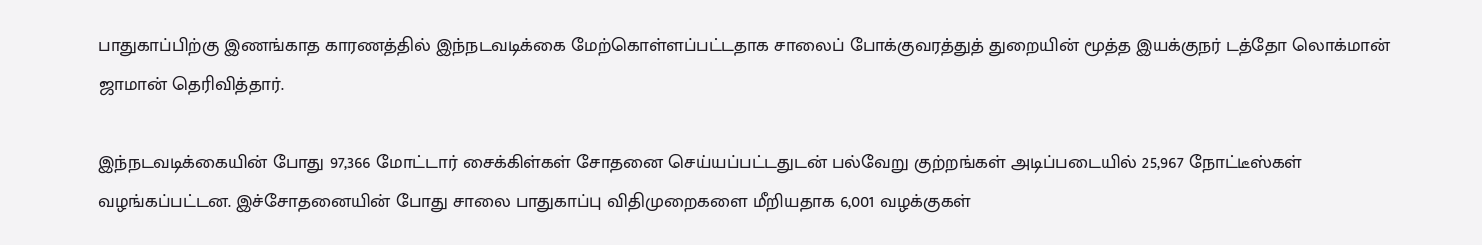பாதுகாப்பிற்கு இணங்காத காரணத்தில் இந்நடவடிக்கை மேற்கொள்ளப்பட்டதாக சாலைப் போக்குவரத்துத் துறையின் மூத்த இயக்குநர் டத்தோ லொக்மான் ஜாமான் தெரிவித்தார்.

இந்நடவடிக்கையின் போது 97,366 மோட்டார் சைக்கிள்கள் சோதனை செய்யப்பட்டதுடன் பல்வேறு குற்றங்கள் அடிப்படையில் 25,967 நோட்டீஸ்கள் வழங்கப்பட்டன. இச்சோதனையின் போது சாலை பாதுகாப்பு விதிமுறைகளை மீறியதாக 6,001 வழக்குகள்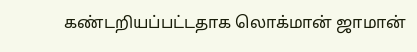கண்டறியப்பட்டதாக லொக்மான் ஜாமான்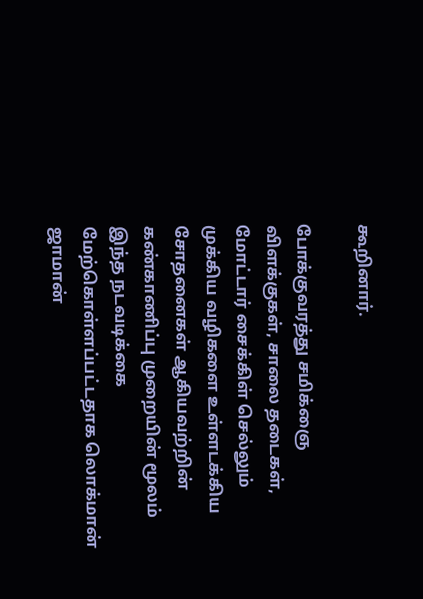கூறினார்.

போக்குவரத்து சமிக்ஞை விளக்குகள், சாலை தடைகள், மோட்டார் சைக்கிள் செல்லும் முக்கிய வழிகளை உள்ளடக்கிய சோதனைகள் ஆகியவற்றின் கண்காணிப்பு முறையின் மூலம் இந்த நடவடிக்கை மேற்கொள்ளப்பட்டதாக லொக்மான் ஜாமான்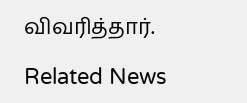விவரித்தார்.

Related News